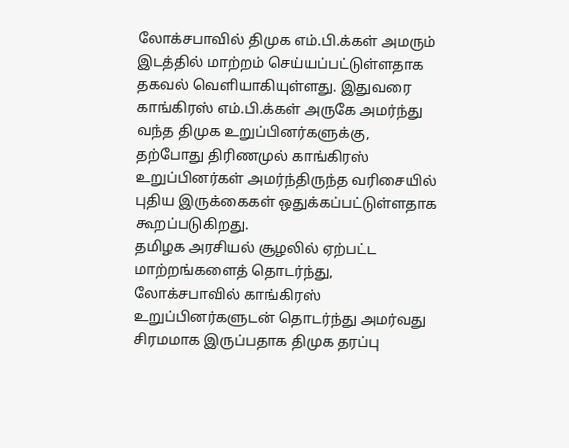லோக்சபாவில் திமுக எம்.பி.க்கள் அமரும் இடத்தில் மாற்றம் செய்யப்பட்டுள்ளதாக தகவல் வெளியாகியுள்ளது. இதுவரை காங்கிரஸ் எம்.பி.க்கள் அருகே அமர்ந்து வந்த திமுக உறுப்பினர்களுக்கு, தற்போது திரிணமுல் காங்கிரஸ் உறுப்பினர்கள் அமர்ந்திருந்த வரிசையில் புதிய இருக்கைகள் ஒதுக்கப்பட்டுள்ளதாக கூறப்படுகிறது.
தமிழக அரசியல் சூழலில் ஏற்பட்ட மாற்றங்களைத் தொடர்ந்து, லோக்சபாவில் காங்கிரஸ் உறுப்பினர்களுடன் தொடர்ந்து அமர்வது சிரமமாக இருப்பதாக திமுக தரப்பு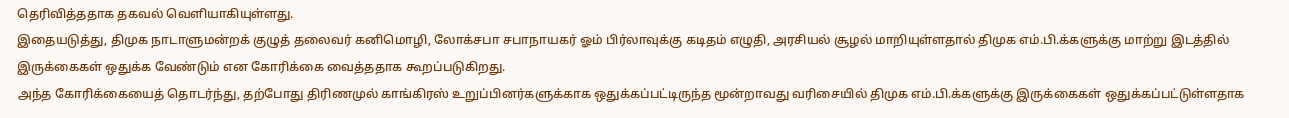தெரிவித்ததாக தகவல் வெளியாகியுள்ளது.
இதையடுத்து, திமுக நாடாளுமன்றக் குழுத் தலைவர் கனிமொழி, லோக்சபா சபாநாயகர் ஓம் பிர்லாவுக்கு கடிதம் எழுதி, அரசியல் சூழல் மாறியுள்ளதால் திமுக எம்.பி.க்களுக்கு மாற்று இடத்தில் இருக்கைகள் ஒதுக்க வேண்டும் என கோரிக்கை வைத்ததாக கூறப்படுகிறது.
அந்த கோரிக்கையைத் தொடர்ந்து, தற்போது திரிணமுல் காங்கிரஸ் உறுப்பினர்களுக்காக ஒதுக்கப்பட்டிருந்த மூன்றாவது வரிசையில் திமுக எம்.பி.க்களுக்கு இருக்கைகள் ஒதுக்கப்பட்டுள்ளதாக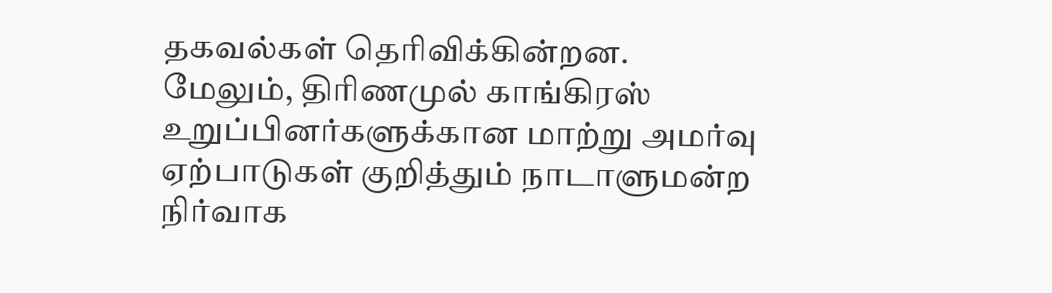தகவல்கள் தெரிவிக்கின்றன.
மேலும், திரிணமுல் காங்கிரஸ் உறுப்பினர்களுக்கான மாற்று அமர்வு ஏற்பாடுகள் குறித்தும் நாடாளுமன்ற நிர்வாக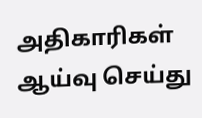அதிகாரிகள் ஆய்வு செய்து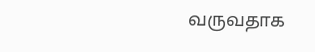வருவதாக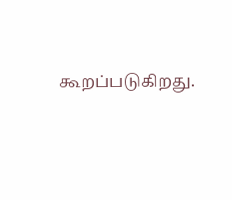கூறப்படுகிறது.